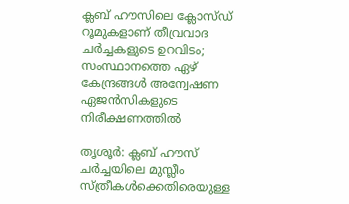ക്ലബ് ഹൗസിലെ ക്ലോസ്ഡ് റൂമുകളാണ് തീവ്രവാദ ചര്‍ച്ചകളുടെ ഉറവിടം; സംസ്ഥാനത്തെ ഏഴ് കേന്ദ്രങ്ങള്‍ അന്വേഷണ ഏജന്‍സികളുടെ നിരീക്ഷണത്തില്‍

തൃശൂര്‍: ക്ലബ് ഹൗസ് ചര്‍ച്ചയിലെ മുസ്ലീം സ്ത്രീകള്‍ക്കെതിരെയുള്ള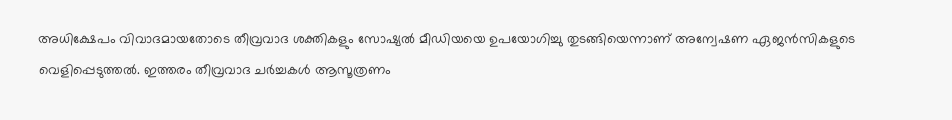അധിക്ഷേപം വിവാദമായതോടെ തീവ്രവാദ ശക്തികളും സോഷ്യല്‍ മീഡിയയെ ഉപയോഗിച്ചു തുടങ്ങിയെന്നാണ് അന്വേഷണ ഏജന്‍സികളുടെ വെളിപ്പെടുത്തല്‍. ഇത്തരം തീവ്രവാദ ചര്‍ച്ചകള്‍ ആസൂത്രണം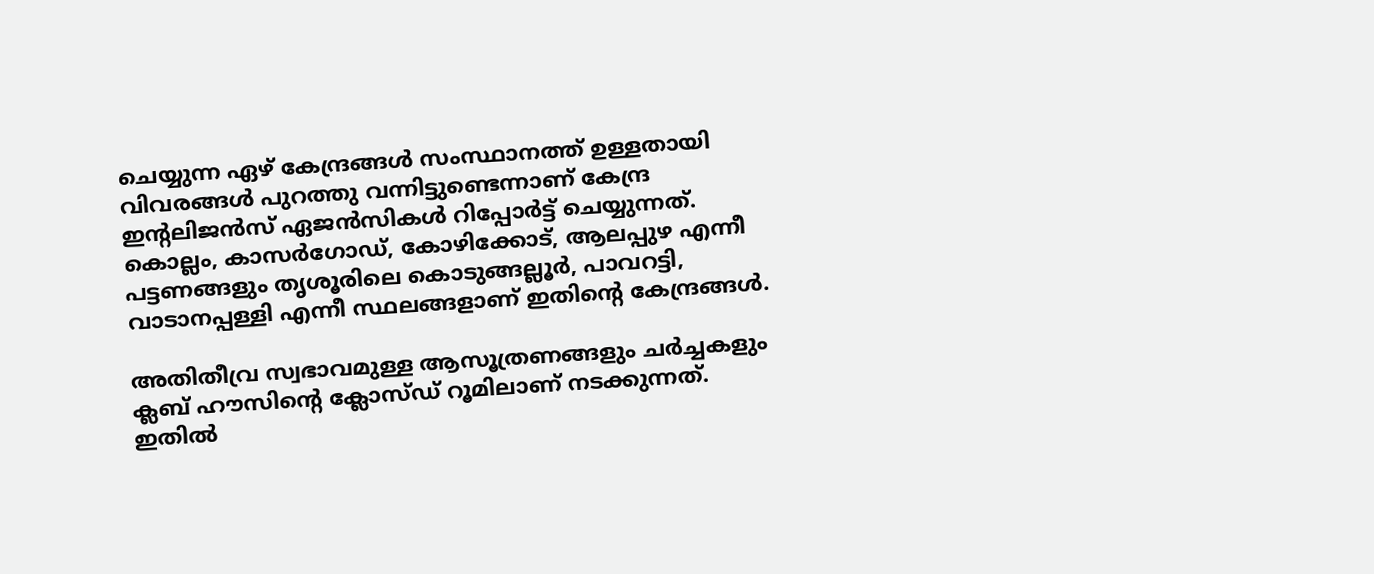ചെയ്യുന്ന ഏഴ് കേന്ദ്രങ്ങള്‍ സംസ്ഥാനത്ത് ഉള്ളതായി വിവരങ്ങള്‍ പുറത്തു വന്നിട്ടുണ്ടെന്നാണ് കേന്ദ്ര ഇന്റലിജന്‍സ് ഏജന്‍സികള്‍ റിപ്പോര്‍ട്ട് ചെയ്യുന്നത്. കൊല്ലം, കാസര്‍ഗോഡ്, കോഴിക്കോട്, ആലപ്പുഴ എന്നീ പട്ടണങ്ങളും തൃശൂരിലെ കൊടുങ്ങല്ലൂര്‍, പാവറട്ടി, വാടാനപ്പള്ളി എന്നീ സ്ഥലങ്ങളാണ് ഇതിന്റെ കേന്ദ്രങ്ങള്‍.

അതിതീവ്ര സ്വഭാവമുള്ള ആസൂത്രണങ്ങളും ചര്‍ച്ചകളും ക്ലബ് ഹൗസിന്റെ ക്ലോസ്ഡ് റൂമിലാണ് നടക്കുന്നത്. ഇതില്‍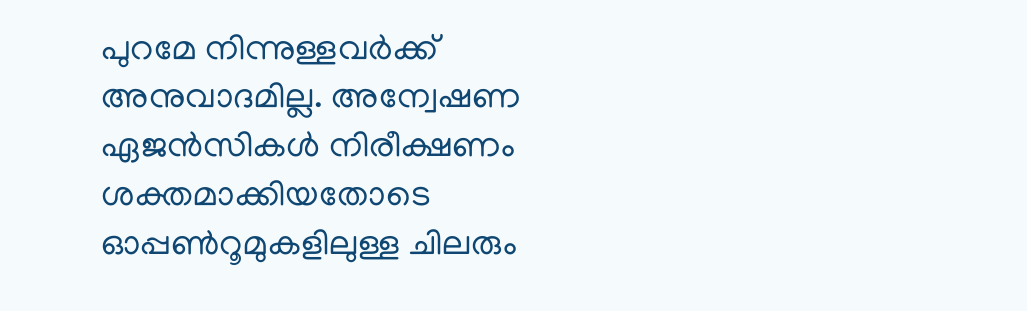പുറമേ നിന്നുള്ളവര്‍ക്ക് അനുവാദമില്ല. അന്വേഷണ ഏജന്‍സികള്‍ നിരീക്ഷണം ശക്തമാക്കിയതോടെ ഓപ്പണ്‍റൂമുകളിലുള്ള ചിലരും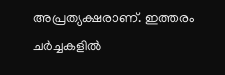അപ്രത്യക്ഷരാണ്. ഇത്തരം ചര്‍ച്ചകളില്‍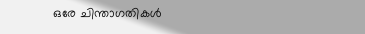ഒരേ ചിന്താഗതികള്‍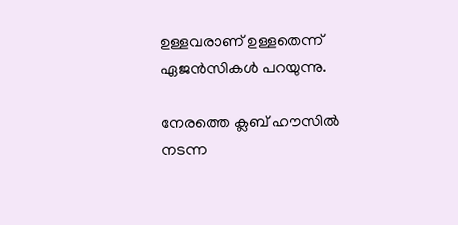ഉള്ളവരാണ് ഉള്ളതെന്ന് ഏജന്‍സികള്‍ പറയുന്നു.

നേരത്തെ ക്ലബ് ഹൗസില്‍ നടന്ന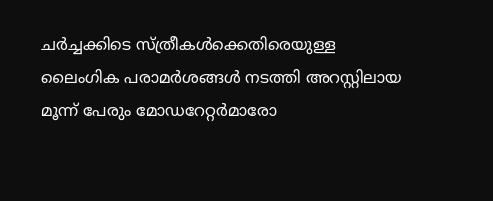ചര്‍ച്ചക്കിടെ സ്ത്രീകള്‍ക്കെതിരെയുള്ള ലൈംഗിക പരാമര്‍ശങ്ങള്‍ നടത്തി അറസ്റ്റിലായ മൂന്ന് പേരും മോഡറേറ്റര്‍മാരോ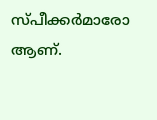സ്പീക്കര്‍മാരോ ആണ്.